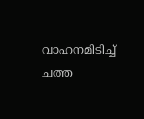വാഹനമിടിച്ച് ചത്ത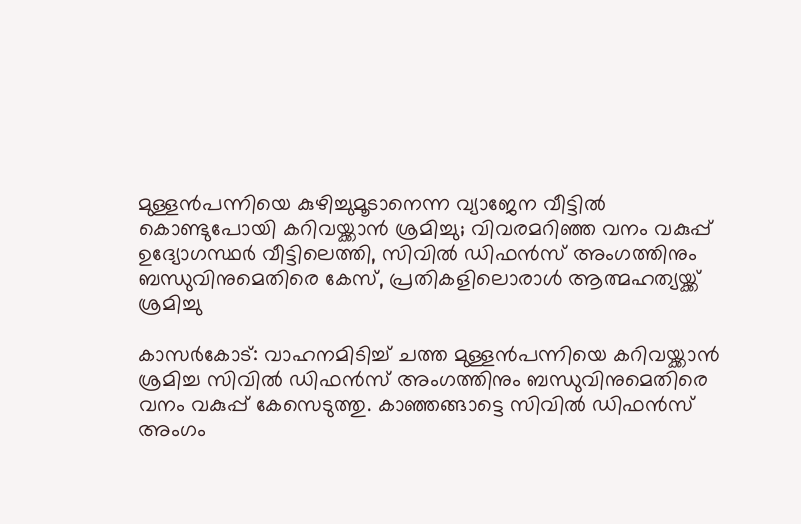മുള്ളന്‍പന്നിയെ കുഴിച്ചുമൂടാനെന്ന വ്യാജേന വീട്ടില്‍ കൊണ്ടുപോയി കറിവയ്ക്കാന്‍ ശ്രമിച്ചു; വിവരമറിഞ്ഞ വനം വകുപ്പ് ഉദ്യോഗസ്ഥര്‍ വീട്ടിലെത്തി, സിവില്‍ ഡിഫന്‍സ് അംഗത്തിനും ബന്ധുവിനുമെതിരെ കേസ്, പ്രതികളിലൊരാള്‍ ആത്മഹത്യയ്ക്ക് ശ്രമിച്ചു

കാസര്‍കോട്: വാഹനമിടിച്ച് ചത്ത മുള്ളന്‍പന്നിയെ കറിവയ്ക്കാന്‍ ശ്രമിച്ച സിവില്‍ ഡിഫന്‍സ് അംഗത്തിനും ബന്ധുവിനുമെതിരെ വനം വകുപ്പ് കേസെടുത്തു. കാഞ്ഞങ്ങാട്ടെ സിവില്‍ ഡിഫന്‍സ് അംഗം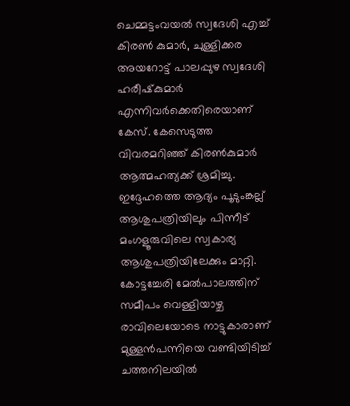ചെമ്മട്ടംവയല്‍ സ്വദേശി എച്ച് കിരണ്‍ കുമാര്‍, ചുള്ളിക്കര അയറോട്ട് പാലപ്പുഴ സ്വദേശി ഹരീഷ്‌കുമാര്‍
എന്നിവര്‍ക്കെതിരെയാണ് കേസ്. കേസെടുത്ത വിവരമറിഞ്ഞ് കിരണ്‍കുമാര്‍ ആത്മഹത്യക്ക് ശ്രമിച്ചു.
ഇദ്ദേഹത്തെ ആദ്യം പൂടുംങ്കല്ല് ആശുപത്രിയിലും പിന്നീട് മംഗളൂരുവിലെ സ്വകാര്യ ആശുപത്രിയിലേക്കും മാറ്റി. കോട്ടച്ചേരി മേല്‍പാലത്തിന് സമീപം വെള്ളിയാഴ്ച രാവിലെയോടെ നാട്ടുകാരാണ് മുള്ളന്‍പന്നിയെ വണ്ടിയിടിച്ച് ചത്തനിലയില്‍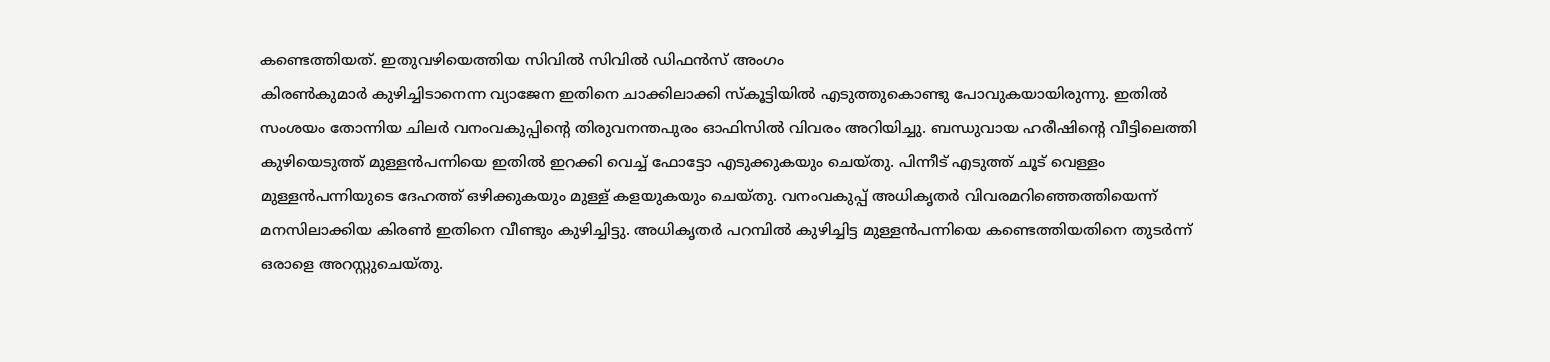കണ്ടെത്തിയത്. ഇതുവഴിയെത്തിയ സിവില്‍ സിവില്‍ ഡിഫന്‍സ് അംഗം
കിരണ്‍കുമാര്‍ കുഴിച്ചിടാനെന്ന വ്യാജേന ഇതിനെ ചാക്കിലാക്കി സ്‌കൂട്ടിയില്‍ എടുത്തുകൊണ്ടു പോവുകയായിരുന്നു. ഇതില്‍ സംശയം തോന്നിയ ചിലര്‍ വനംവകുപ്പിന്റെ തിരുവനന്തപുരം ഓഫിസില്‍ വിവരം അറിയിച്ചു. ബന്ധുവായ ഹരീഷിന്റെ വീട്ടിലെത്തി കുഴിയെടുത്ത് മുള്ളന്‍പന്നിയെ ഇതില്‍ ഇറക്കി വെച്ച് ഫോട്ടോ എടുക്കുകയും ചെയ്തു. പിന്നീട് എടുത്ത് ചൂട് വെള്ളം മുള്ളന്‍പന്നിയുടെ ദേഹത്ത് ഒഴിക്കുകയും മുള്ള് കളയുകയും ചെയ്തു. വനംവകുപ്പ് അധികൃതര്‍ വിവരമറിഞ്ഞെത്തിയെന്ന്
മനസിലാക്കിയ കിരണ്‍ ഇതിനെ വീണ്ടും കുഴിച്ചിട്ടു. അധികൃതര്‍ പറമ്പില്‍ കുഴിച്ചിട്ട മുള്ളന്‍പന്നിയെ കണ്ടെത്തിയതിനെ തുടര്‍ന്ന് ഒരാളെ അറസ്റ്റുചെയ്തു.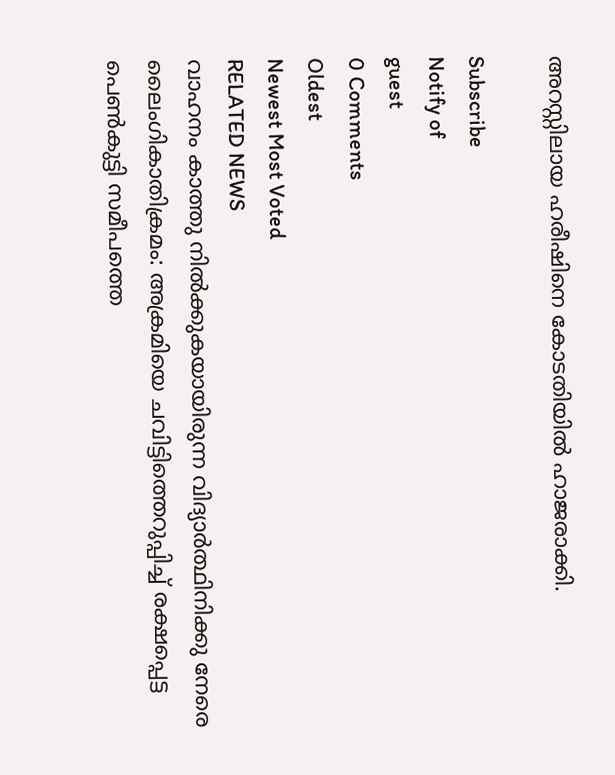അറസ്റ്റിലായ ഹരീഷിനെ കോടതിയില്‍ ഹാജരാക്കി.

Subscribe
Notify of
guest
0 Comments
Oldest
Newest Most Voted
RELATED NEWS
വാഹനം കാത്തു നില്‍ക്കുകയായിരുന്ന വിദ്യാര്‍ത്ഥിനിക്കു നേരെ ലൈംഗികാതിക്രമം: അക്രമിയെ ചവിട്ടിത്തെറുപ്പിച്ച് രക്ഷപ്പെട്ട പെണ്‍കുട്ടി സമീപത്തെ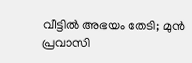വീട്ടില്‍ അഭയം തേടി; മുന്‍ പ്രവാസി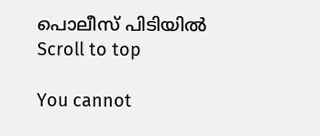പൊലീസ് പിടിയില്‍
Scroll to top

You cannot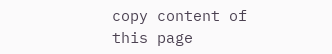copy content of this page